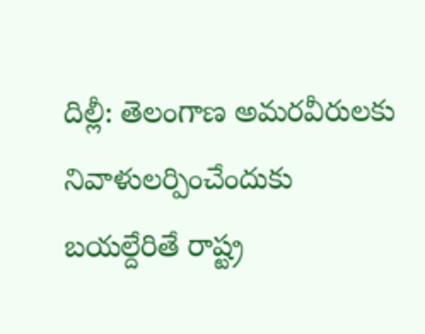దిల్లీ: తెలంగాణ అమరవీరులకు నివాళులర్పించేందుకు బయల్దేరితే రాష్ట్ర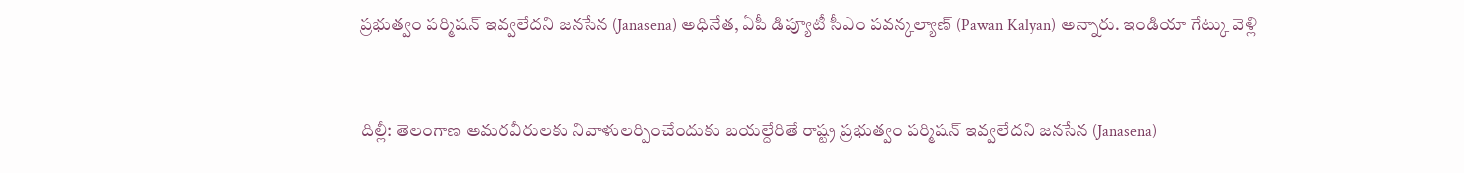ప్రభుత్వం పర్మిషన్ ఇవ్వలేదని జనసేన (Janasena) అధినేత, ఏపీ డిప్యూటీ సీఎం పవన్కల్యాణ్ (Pawan Kalyan) అన్నారు. ఇండియా గేట్కు వెళ్లి


దిల్లీ: తెలంగాణ అమరవీరులకు నివాళులర్పించేందుకు బయల్దేరితే రాష్ట్ర ప్రభుత్వం పర్మిషన్ ఇవ్వలేదని జనసేన (Janasena)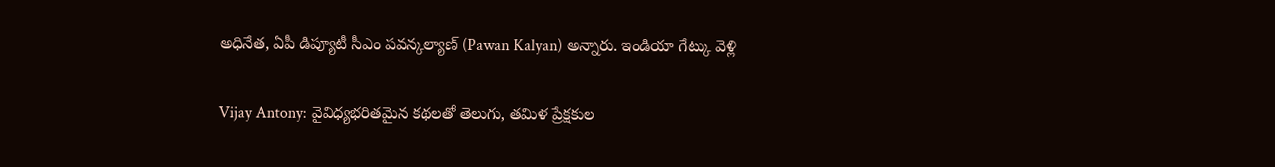అధినేత, ఏపీ డిప్యూటీ సీఎం పవన్కల్యాణ్ (Pawan Kalyan) అన్నారు. ఇండియా గేట్కు వెళ్లి

Vijay Antony: వైవిధ్యభరితమైన కథలతో తెలుగు, తమిళ ప్రేక్షకుల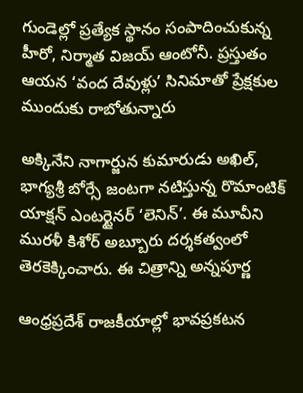గుండెల్లో ప్రత్యేక స్థానం సంపాదించుకున్న హీరో, నిర్మాత విజయ్ ఆంటోనీ. ప్రస్తుతం ఆయన ‘వంద దేవుళ్లు’ సినిమాతో ప్రేక్షకుల ముందుకు రాబోతున్నారు

అక్కినేని నాగార్జున కుమారుడు అఖిల్, భాగ్యశ్రీ బోర్సే జంటగా నటిస్తున్న రొమాంటిక్ యాక్షన్ ఎంటర్టైనర్ ‘లెనిన్’. ఈ మూవీని మురళీ కిశోర్ అబ్బూరు దర్శకత్వంలో తెరకెక్కించారు. ఈ చిత్రాన్ని అన్నపూర్ణ

ఆంధ్రప్రదేశ్ రాజకీయాల్లో భావప్రకటన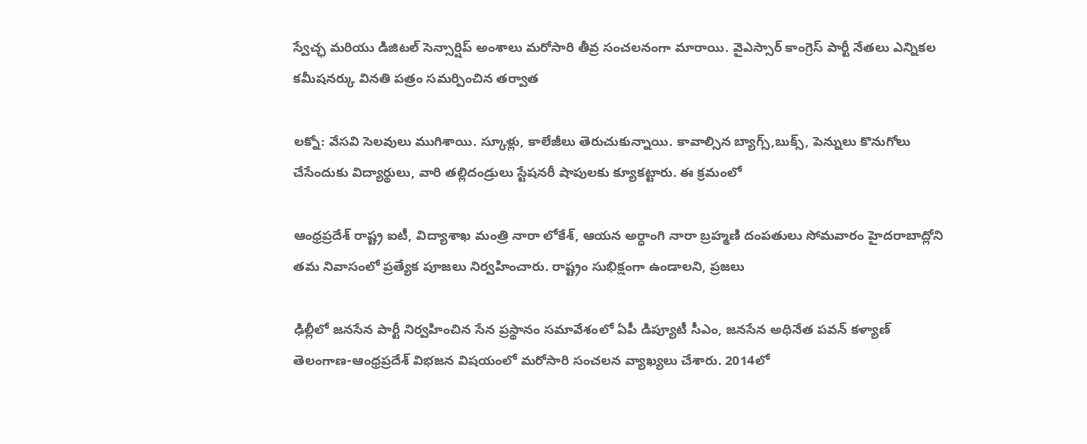స్వేచ్ఛ మరియు డిజిటల్ సెన్సార్షిప్ అంశాలు మరోసారి తీవ్ర సంచలనంగా మారాయి. వైఎస్సార్ కాంగ్రెస్ పార్టీ నేతలు ఎన్నికల కమీషనర్కు వినతి పత్రం సమర్పించిన తర్వాత

లక్నో: వేసవి సెలవులు ముగిశాయి. స్కూళ్లు, కాలేజీలు తెరుచుకున్నాయి. కావాల్సిన బ్యాగ్స్,బుక్స్, పెన్నులు కొనుగోలు చేసేందుకు విద్యార్థులు, వారి తల్లిదండ్రులు స్టేషనరీ షాపులకు క్యూకట్టారు. ఈ క్రమంలో

ఆంధ్రప్రదేశ్ రాష్ట్ర ఐటీ, విద్యాశాఖ మంత్రి నారా లోకేశ్, ఆయన అర్ధాంగి నారా బ్రహ్మణి దంపతులు సోమవారం హైదరాబాద్లోని తమ నివాసంలో ప్రత్యేక పూజలు నిర్వహించారు. రాష్ట్రం సుభిక్షంగా ఉండాలని, ప్రజలు

ఢిల్లీలో జనసేన పార్టీ నిర్వహించిన సేన ప్రస్థానం సమావేశంలో ఏపీ డిప్యూటీ సీఎం, జనసేన అధినేత పవన్ కళ్యాణ్ తెలంగాణ-ఆంధ్రప్రదేశ్ విభజన విషయంలో మరోసారి సంచలన వ్యాఖ్యలు చేశారు. 2014లో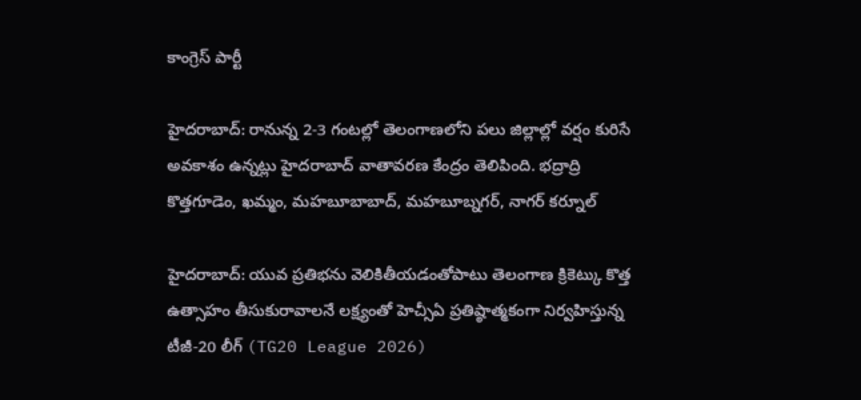కాంగ్రెస్ పార్టీ

హైదరాబాద్: రానున్న 2-3 గంటల్లో తెలంగాణలోని పలు జిల్లాల్లో వర్షం కురిసే అవకాశం ఉన్నట్లు హైదరాబాద్ వాతావరణ కేంద్రం తెలిపింది. భద్రాద్రి కొత్తగూడెం, ఖమ్మం, మహబూబాబాద్, మహబూబ్నగర్, నాగర్ కర్నూల్

హైదరాబాద్: యువ ప్రతిభను వెలికితీయడంతోపాటు తెలంగాణ క్రికెట్కు కొత్త ఉత్సాహం తీసుకురావాలనే లక్ష్యంతో హెచ్సీఏ ప్రతిష్ఠాత్మకంగా నిర్వహిస్తున్న టీజీ-20 లీగ్ (TG20 League 2026)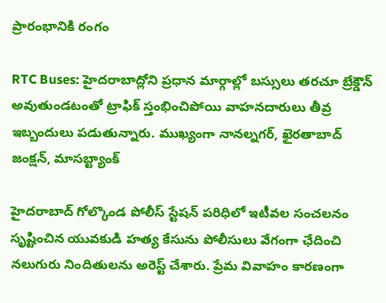ప్రారంభానికి రంగం

RTC Buses: హైదరాబాద్లోని ప్రధాన మార్గాల్లో బస్సులు తరచూ బ్రేక్డౌన్ అవుతుండటంతో ట్రాఫిక్ స్తంభించిపోయి వాహనదారులు తీవ్ర ఇబ్బందులు పడుతున్నారు. ముఖ్యంగా నానల్నగర్, ఖైరతాబాద్ జంక్షన్, మాసబ్ట్యాంక్

హైదరాబాద్ గోల్కొండ పోలీస్ స్టేషన్ పరిధిలో ఇటీవల సంచలనం సృష్టించిన యువకుడి హత్య కేసును పోలీసులు వేగంగా ఛేదించి నలుగురు నిందితులను అరెస్ట్ చేశారు. ప్రేమ వివాహం కారణంగా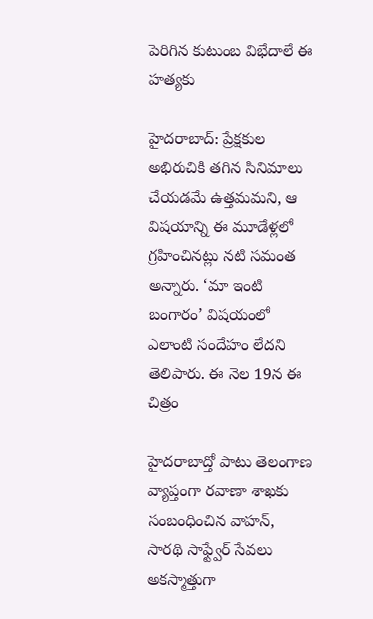పెరిగిన కుటుంబ విభేదాలే ఈ హత్యకు

హైదరాబాద్: ప్రేక్షకుల అభిరుచికి తగిన సినిమాలు చేయడమే ఉత్తమమని, ఆ విషయాన్ని ఈ మూడేళ్లలో గ్రహించినట్లు నటి సమంత అన్నారు. ‘మా ఇంటి బంగారం’ విషయంలో ఎలాంటి సందేహం లేదని తెలిపారు. ఈ నెల 19న ఈ చిత్రం

హైదరాబాద్తో పాటు తెలంగాణ వ్యాప్తంగా రవాణా శాఖకు సంబంధించిన వాహన్, సారథి సాఫ్ట్వేర్ సేవలు అకస్మాత్తుగా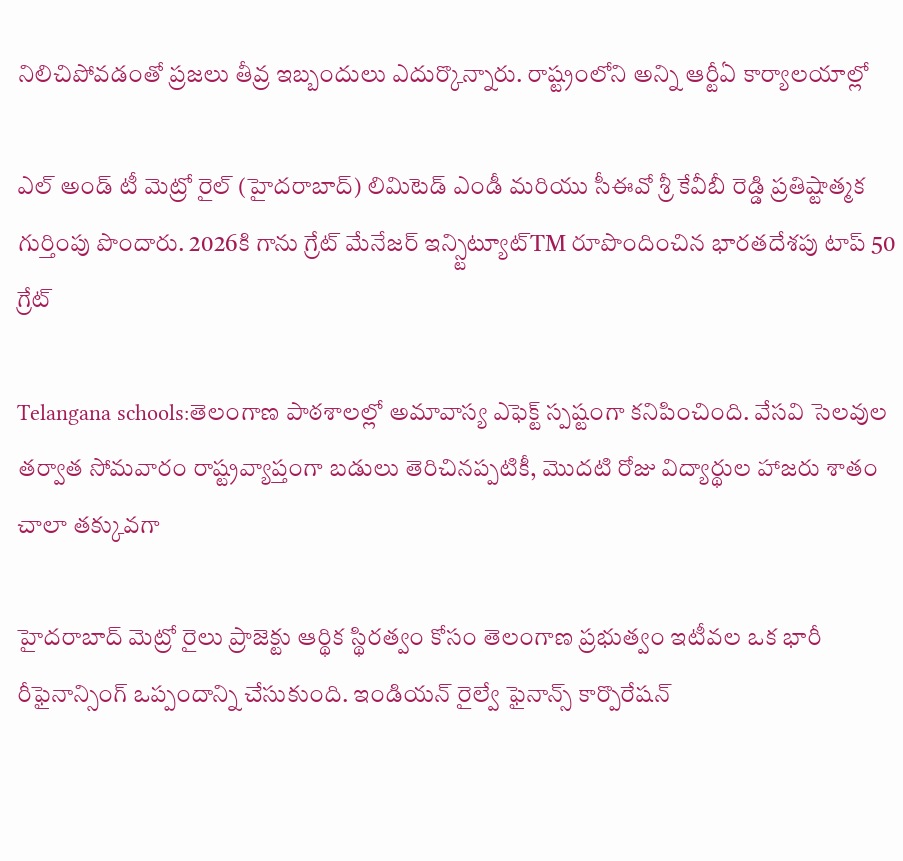నిలిచిపోవడంతో ప్రజలు తీవ్ర ఇబ్బందులు ఎదుర్కొన్నారు. రాష్ట్రంలోని అన్ని ఆర్టీఏ కార్యాలయాల్లో

ఎల్ అండ్ టీ మెట్రో రైల్ (హైదరాబాద్) లిమిటెడ్ ఎండీ మరియు సీఈవో శ్రీ కేవీబీ రెడ్డి ప్రతిష్టాత్మక గుర్తింపు పొందారు. 2026కి గాను గ్రేట్ మేనేజర్ ఇన్స్టిట్యూట్TM రూపొందించిన భారతదేశపు టాప్ 50 గ్రేట్

Telangana schools:తెలంగాణ పాఠశాలల్లో అమావాస్య ఎఫెక్ట్ స్పష్టంగా కనిపించింది. వేసవి సెలవుల తర్వాత సోమవారం రాష్ట్రవ్యాప్తంగా బడులు తెరిచినప్పటికీ, మొదటి రోజు విద్యార్థుల హాజరు శాతం చాలా తక్కువగా

హైదరాబాద్ మెట్రో రైలు ప్రాజెక్టు ఆర్థిక స్థిరత్వం కోసం తెలంగాణ ప్రభుత్వం ఇటీవల ఒక భారీ రీఫైనాన్సింగ్ ఒప్పందాన్ని చేసుకుంది. ఇండియన్ రైల్వే ఫైనాన్స్ కార్పొరేషన్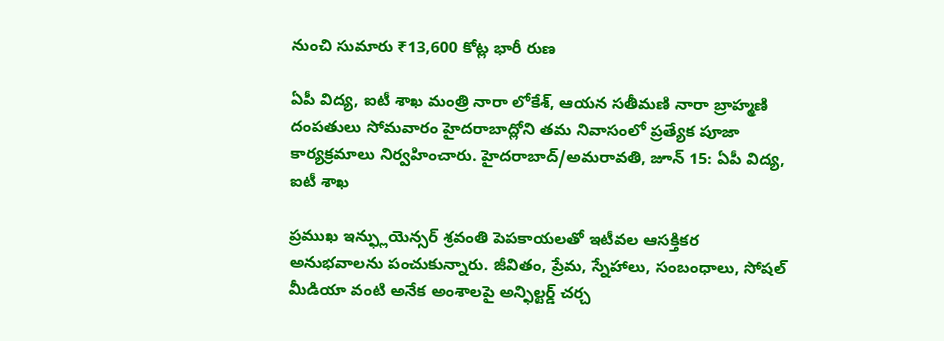నుంచి సుమారు ₹13,600 కోట్ల భారీ రుణ

ఏపీ విద్య, ఐటీ శాఖ మంత్రి నారా లోకేశ్, ఆయన సతీమణి నారా బ్రాహ్మణి దంపతులు సోమవారం హైదరాబాద్లోని తమ నివాసంలో ప్రత్యేక పూజా కార్యక్రమాలు నిర్వహించారు. హైదరాబాద్/అమరావతి, జూన్ 15: ఏపీ విద్య, ఐటీ శాఖ

ప్రముఖ ఇన్ఫ్లుయెన్సర్ శ్రవంతి పెపకాయలతో ఇటీవల ఆసక్తికర అనుభవాలను పంచుకున్నారు. జీవితం, ప్రేమ, స్నేహాలు, సంబంధాలు, సోషల్ మీడియా వంటి అనేక అంశాలపై అన్ఫిల్టర్డ్ చర్చ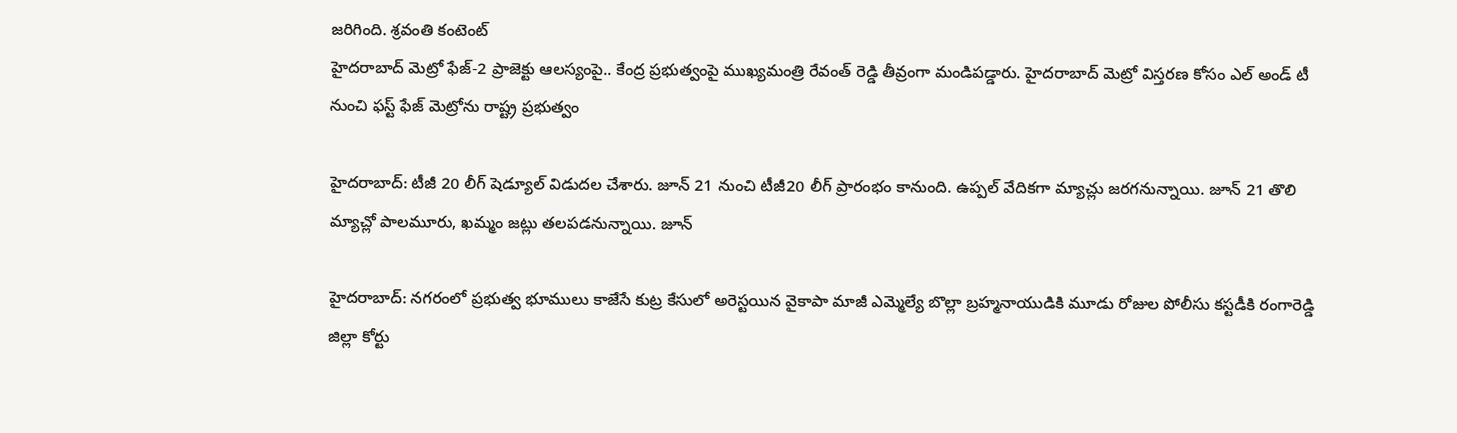జరిగింది. శ్రవంతి కంటెంట్
హైదరాబాద్ మెట్రో ఫేజ్-2 ప్రాజెక్టు ఆలస్యంపై.. కేంద్ర ప్రభుత్వంపై ముఖ్యమంత్రి రేవంత్ రెడ్డి తీవ్రంగా మండిపడ్డారు. హైదరాబాద్ మెట్రో విస్తరణ కోసం ఎల్ అండ్ టీ నుంచి ఫస్ట్ ఫేజ్ మెట్రోను రాష్ట్ర ప్రభుత్వం

హైదరాబాద్: టీజీ 20 లీగ్ షెడ్యూల్ విడుదల చేశారు. జూన్ 21 నుంచి టీజీ20 లీగ్ ప్రారంభం కానుంది. ఉప్పల్ వేదికగా మ్యాచ్లు జరగనున్నాయి. జూన్ 21 తొలి మ్యాచ్లో పాలమూరు, ఖమ్మం జట్లు తలపడనున్నాయి. జూన్

హైదరాబాద్: నగరంలో ప్రభుత్వ భూములు కాజేసే కుట్ర కేసులో అరెస్టయిన వైకాపా మాజీ ఎమ్మెల్యే బొల్లా బ్రహ్మనాయుడికి మూడు రోజుల పోలీసు కస్టడీకి రంగారెడ్డి జిల్లా కోర్టు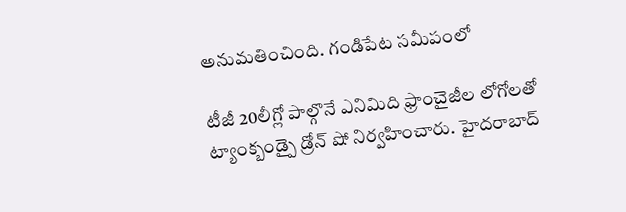అనుమతించింది. గండిపేట సమీపంలో

టీజీ 20లీగ్లో పాల్గొనే ఎనిమిది ఫ్రాంచైజీల లోగోలతో ట్యాంక్బండ్పై డ్రోన్ షో నిర్వహించారు. హైదరాబాద్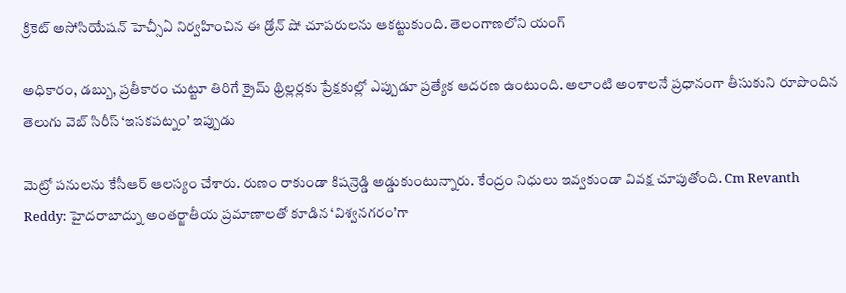క్రికెట్ అసోసియేషన్ హెచ్సీఏ నిర్వహించిన ఈ డ్రోన్ షో చూపరులను ఆకట్టుకుంది. తెలంగాణలోని యంగ్

అధికారం, డబ్బు, ప్రతీకారం చుట్టూ తిరిగే క్రైమ్ థ్రిల్లర్లకు ప్రేక్షకుల్లో ఎప్పుడూ ప్రత్యేక ఆదరణ ఉంటుంది. అలాంటి అంశాలనే ప్రధానంగా తీసుకుని రూపొందిన తెలుగు వెబ్ సిరీస్ ‘ఇసకపట్నం’ ఇప్పుడు

మెట్రో పనులను కేసీఆర్ ఆలస్యం చేశారు. రుణం రాకుండా కిషన్రెడ్డి అడ్డుకుంటున్నారు. కేంద్రం నిధులు ఇవ్వకుండా వివక్ష చూపుతోంది. Cm Revanth Reddy: హైదరాబాద్ను అంతర్జాతీయ ప్రమాణాలతో కూడిన ‘విశ్వనగరం’గా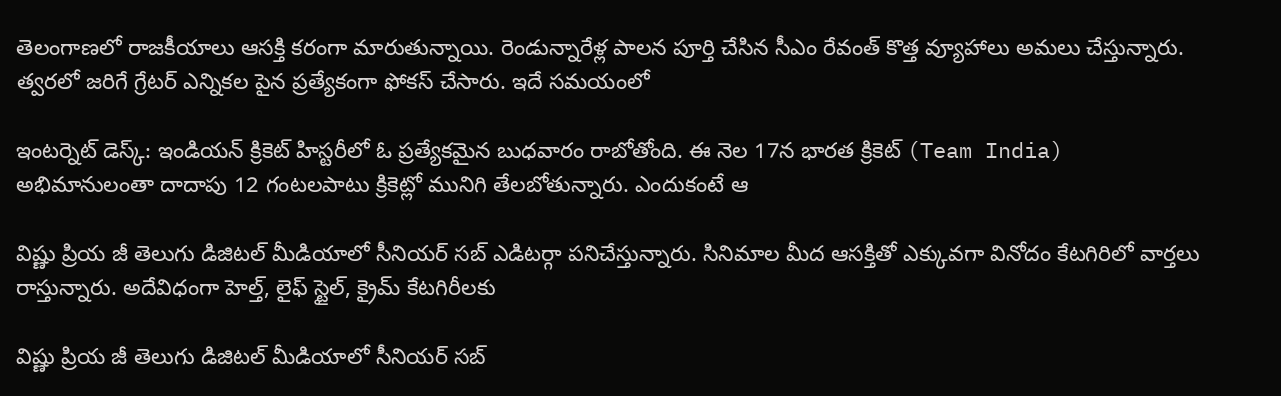తెలంగాణలో రాజకీయాలు ఆసక్తి కరంగా మారుతున్నాయి. రెండున్నారేళ్ల పాలన పూర్తి చేసిన సీఎం రేవంత్ కొత్త వ్యూహాలు అమలు చేస్తున్నారు. త్వరలో జరిగే గ్రేటర్ ఎన్నికల పైన ప్రత్యేకంగా ఫోకస్ చేసారు. ఇదే సమయంలో

ఇంటర్నెట్ డెస్క్: ఇండియన్ క్రికెట్ హిస్టరీలో ఓ ప్రత్యేకమైన బుధవారం రాబోతోంది. ఈ నెల 17న భారత క్రికెట్ (Team India) అభిమానులంతా దాదాపు 12 గంటలపాటు క్రికెట్లో మునిగి తేలబోతున్నారు. ఎందుకంటే ఆ

విష్ణు ప్రియ జీ తెలుగు డిజిటల్ మీడియాలో సీనియర్ సబ్ ఎడిటర్గా పనిచేస్తున్నారు. సినిమాల మీద ఆసక్తితో ఎక్కువగా వినోదం కేటగిరిలో వార్తలు రాస్తున్నారు. అదేవిధంగా హెల్త్, లైఫ్ స్టైల్, క్రైమ్ కేటగిరీలకు

విష్ణు ప్రియ జీ తెలుగు డిజిటల్ మీడియాలో సీనియర్ సబ్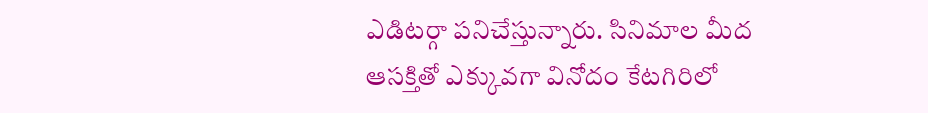ఎడిటర్గా పనిచేస్తున్నారు. సినిమాల మీద ఆసక్తితో ఎక్కువగా వినోదం కేటగిరిలో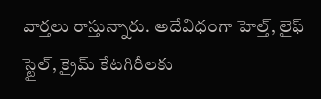వార్తలు రాస్తున్నారు. అదేవిధంగా హెల్త్, లైఫ్ స్టైల్, క్రైమ్ కేటగిరీలకు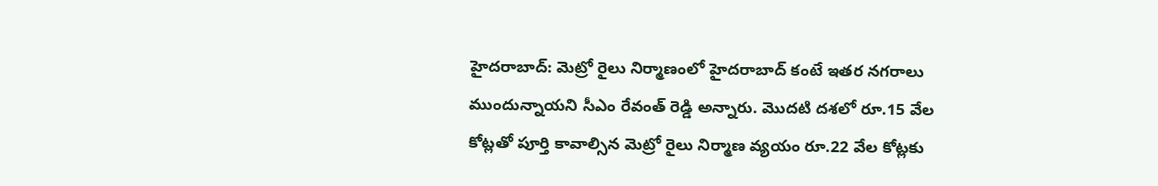హైదరాబాద్: మెట్రో రైలు నిర్మాణంలో హైదరాబాద్ కంటే ఇతర నగరాలు ముందున్నాయని సీఎం రేవంత్ రెడ్డి అన్నారు. మొదటి దశలో రూ.15 వేల కోట్లతో పూర్తి కావాల్సిన మెట్రో రైలు నిర్మాణ వ్యయం రూ.22 వేల కోట్లకు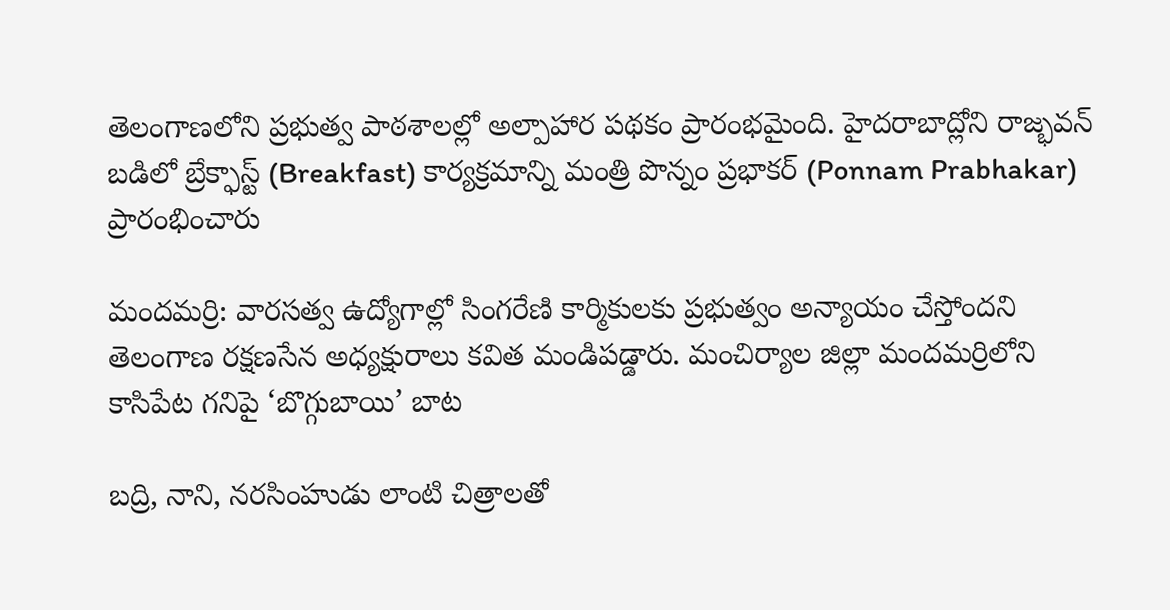తెలంగాణలోని ప్రభుత్వ పాఠశాలల్లో అల్పాహార పథకం ప్రారంభమైంది. హైదరాబాద్లోని రాజ్భవన్ బడిలో బ్రేక్ఫాస్ట్ (Breakfast) కార్యక్రమాన్ని మంత్రి పొన్నం ప్రభాకర్ (Ponnam Prabhakar) ప్రారంభించారు

మందమర్రి: వారసత్వ ఉద్యోగాల్లో సింగరేణి కార్మికులకు ప్రభుత్వం అన్యాయం చేస్తోందని తెలంగాణ రక్షణసేన అధ్యక్షురాలు కవిత మండిపడ్డారు. మంచిర్యాల జిల్లా మందమర్రిలోని కాసిపేట గనిపై ‘బొగ్గుబాయి’ బాట

బద్రి, నాని, నరసింహుడు లాంటి చిత్రాలతో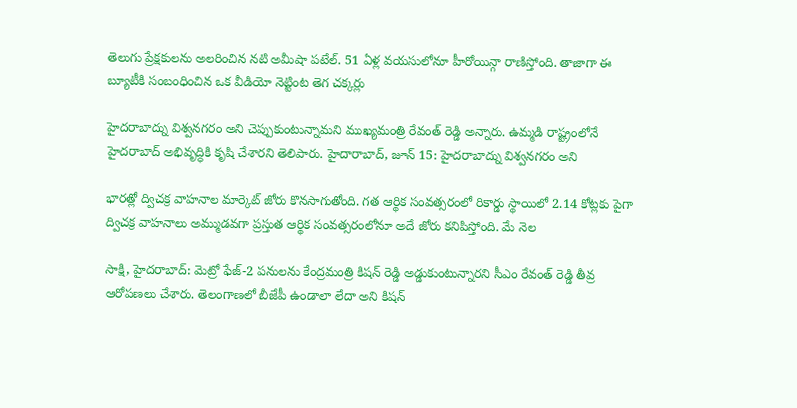తెలుగు ప్రేక్షకులను అలరించిన నటి అమీషా పటేల్. 51 ఏళ్ల వయసులోనూ హీరోయిన్గా రాణిస్తోంది. తాజాగా ఈ బ్యూటీకి సంబంధించిన ఒక వీడియో నెట్టింట తెగ చక్కర్లు

హైదరాబాద్ను విశ్వనగరం అని చెప్పుకుంటున్నామని ముఖ్యమంత్రి రేవంత్ రెడ్డి అన్నారు. ఉమ్మడి రాష్ట్రంలోనే హైదరాబాద్ అభివృద్ధికి కృషి చేశారని తెలిపారు. హైదారాబాద్, జూన్ 15: హైదరాబాద్ను విశ్వనగరం అని

భారత్లో ద్విచక్ర వాహనాల మార్కెట్ జోరు కొనసాగుతోంది. గత ఆర్థిక సంవత్సరంలో రికార్డు స్థాయిలో 2.14 కోట్లకు పైగా ద్విచక్ర వాహనాలు అమ్ముడవగా ప్రస్తుత ఆర్థిక సంవత్సరంలోనూ అదే జోరు కనిపిస్తోంది. మే నెల

సాక్షి, హైదరాబాద్: మెట్రో ఫేజ్-2 పనులను కేంద్రమంత్రి కిషన్ రెడ్డి అడ్డుకుంటున్నారని సీఎం రేవంత్ రెడ్డి తీవ్ర ఆరోపణలు చేశారు. తెలంగాణలో బీజేపీ ఉండాలా లేదా అని కిషన్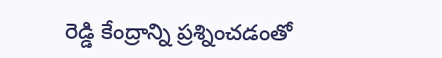రెడ్డి కేంద్రాన్ని ప్రశ్నించడంతో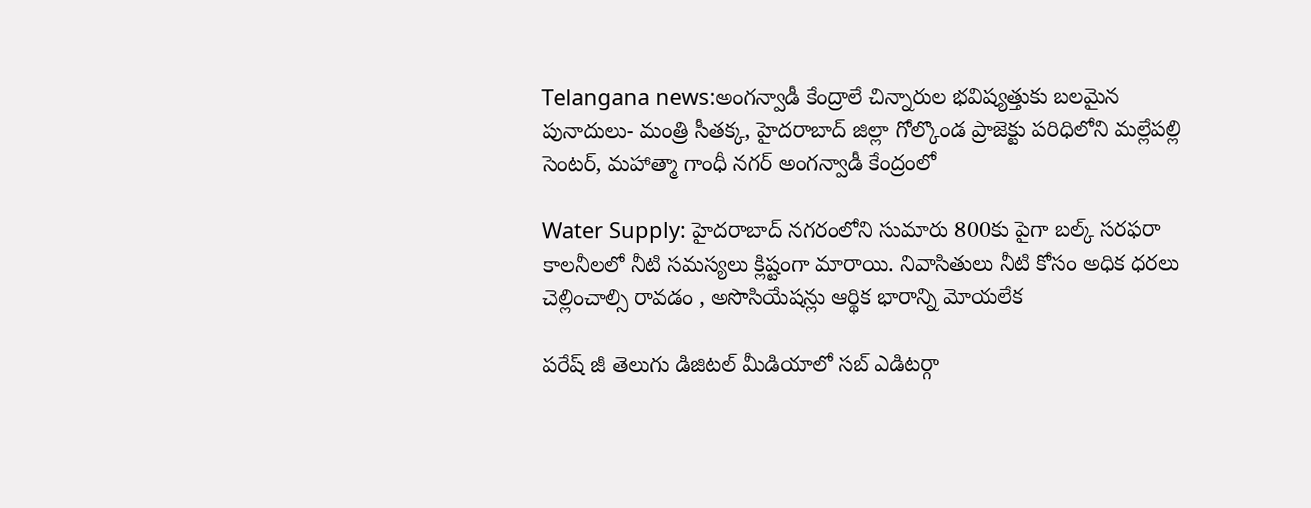Telangana news:అంగన్వాడీ కేంద్రాలే చిన్నారుల భవిష్యత్తుకు బలమైన పునాదులు- మంత్రి సీతక్క, హైదరాబాద్ జిల్లా గోల్కొండ ప్రాజెక్టు పరిధిలోని మల్లేపల్లి సెంటర్, మహాత్మా గాంధీ నగర్ అంగన్వాడీ కేంద్రంలో

Water Supply: హైదరాబాద్ నగరంలోని సుమారు 800కు పైగా బల్క్ సరఫరా కాలనీలలో నీటి సమస్యలు క్లిష్టంగా మారాయి. నివాసితులు నీటి కోసం అధిక ధరలు చెల్లించాల్సి రావడం , అసొసియేషన్లు ఆర్థిక భారాన్ని మోయలేక

పరేష్ జీ తెలుగు డిజిటల్ మీడియాలో సబ్ ఎడిటర్గా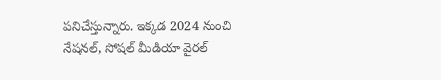పనిచేస్తున్నారు. ఇక్కడ 2024 నుంచి నేషనల్, సోషల్ మీడియా వైరల్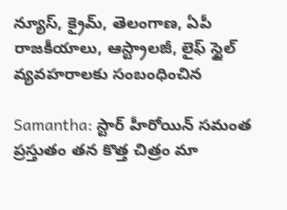న్యూస్, క్రైమ్, తెలంగాణ, ఏపీ రాజకీయాలు, ఆస్ట్రాలజీ, లైఫ్ స్టైల్ వ్యవహరాలకు సంబంధించిన

Samantha: స్టార్ హీరోయిన్ సమంత ప్రస్తుతం తన కొత్త చిత్రం మా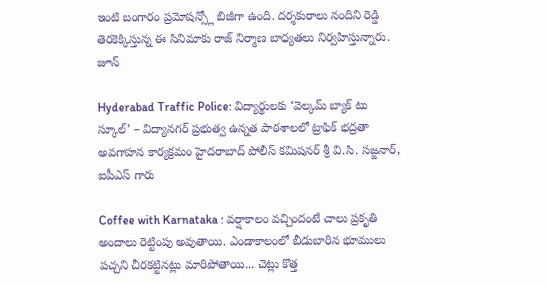ఇంటి బంగారం ప్రమోషన్స్లో బిజీగా ఉంది. దర్శకురాలు నందిని రెడ్డి తెరకెక్కిస్తున్న ఈ సినిమాకు రాజ్ నిర్మాణ బాధ్యతలు నిర్వహిస్తున్నారు. జూన్

Hyderabad Traffic Police: విద్యార్థులకు ‘వెల్కమ్ బ్యాక్ టు స్కూల్’ – విద్యానగర్ ప్రభుత్వ ఉన్నత పాఠశాలలో ట్రాఫిక్ భద్రతా అవగాహన కార్యక్రమం హైదరాబాద్ పోలీస్ కమిషనర్ శ్రీ వి.సి. సజ్జనార్, ఐపీఎస్ గారు

Coffee with Karnataka : వర్షాకాలం వచ్చిందంటే చాలు ప్రకృతి అందాలు రెట్టింపు అవుతాయి. ఎండాకాలంలో బీడుబారిన భూములు పచ్చని చీరకట్టినట్లు మారిపోతాయి... చెట్లు కొత్త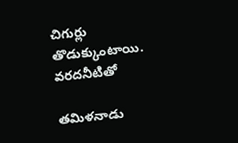చిగుర్లు తొడుక్కుంటాయి. వరదనీటితో

తమిళనాడు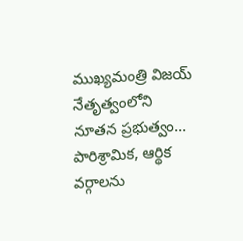ముఖ్యమంత్రి విజయ్ నేతృత్వంలోని నూతన ప్రభుత్వం... పారిశ్రామిక, ఆర్థిక వర్గాలను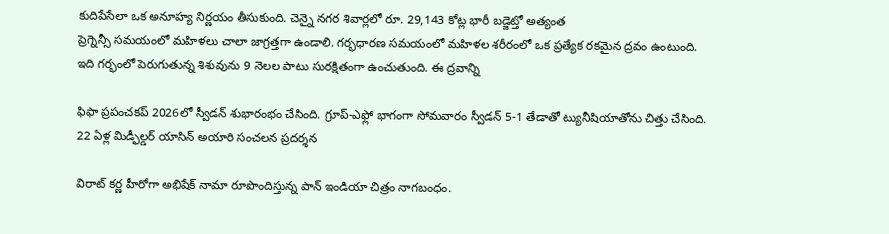కుదిపేసేలా ఒక అనూహ్య నిర్ణయం తీసుకుంది. చెన్నై నగర శివార్లలో రూ. 29,143 కోట్ల భారీ బడ్జెట్తో అత్యంత
ప్రెగ్నెన్సీ సమయంలో మహిళలు చాలా జాగ్రత్తగా ఉండాలి. గర్భధారణ సమయంలో మహిళల శరీరంలో ఒక ప్రత్యేక రకమైన ద్రవం ఉంటుంది. ఇది గర్భంలో పెరుగుతున్న శిశువును 9 నెలల పాటు సురక్షితంగా ఉంచుతుంది. ఈ ద్రవాన్ని

ఫిఫా ప్రపంచకప్ 2026లో స్వీడన్ శుభారంభం చేసింది. గ్రూప్-ఎఫ్లో భాగంగా సోమవారం స్వీడన్ 5-1 తేడాతో ట్యునీషియాతోను చిత్తు చేసింది. 22 ఏళ్ల మిడ్ఫీల్డర్ యాసిన్ అయారి సంచలన ప్రదర్శన

విరాట్ కర్ణ హీరోగా అభిషేక్ నామా రూపొందిస్తున్న పాన్ ఇండియా చిత్రం నాగబంధం.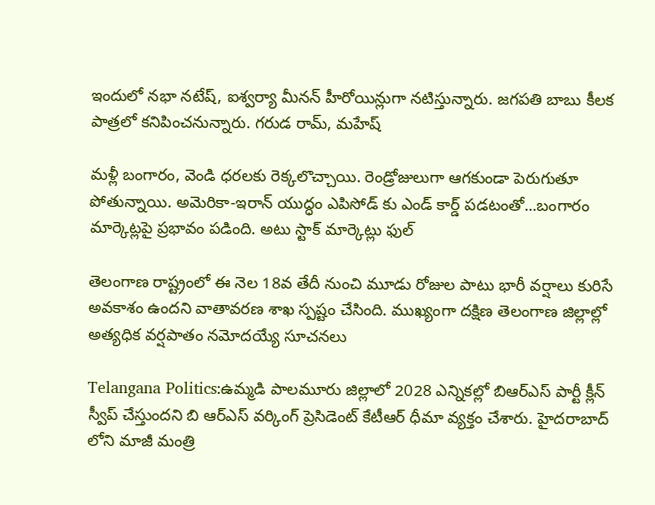ఇందులో నభా నటేష్, ఐశ్వర్యా మీనన్ హీరోయిన్లుగా నటిస్తున్నారు. జగపతి బాబు కీలక పాత్రలో కనిపించనున్నారు. గరుడ రామ్, మహేష్

మళ్లీ బంగారం, వెండి ధరలకు రెక్కలొచ్చాయి. రెండ్రోజులుగా ఆగకుండా పెరుగుతూ పోతున్నాయి. అమెరికా-ఇరాన్ యుద్ధం ఎపిసోడ్ కు ఎండ్ కార్డ్ పడటంతో...బంగారం మార్కెట్లపై ప్రభావం పడింది. అటు స్టాక్ మార్కెట్లు ఫుల్

తెలంగాణ రాష్ట్రంలో ఈ నెల 18వ తేదీ నుంచి మూడు రోజుల పాటు భారీ వర్షాలు కురిసే అవకాశం ఉందని వాతావరణ శాఖ స్పష్టం చేసింది. ముఖ్యంగా దక్షిణ తెలంగాణ జిల్లాల్లో అత్యధిక వర్షపాతం నమోదయ్యే సూచనలు

Telangana Politics:ఉమ్మడి పాలమూరు జిల్లాలో 2028 ఎన్నికల్లో బిఆర్ఎస్ పార్టీ క్లీన్ స్వీప్ చేస్తుందని బి ఆర్ఎస్ వర్కింగ్ ప్రెసిడెంట్ కేటీఆర్ ధీమా వ్యక్తం చేశారు. హైదరాబాద్ లోని మాజీ మంత్రి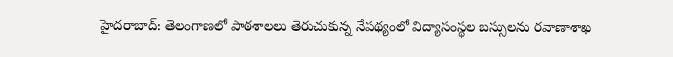హైదరాబాద్: తెలంగాణలో పాఠశాలలు తెరుచుకున్న నేపథ్యంలో విద్యాసంస్థల బస్సులను రవాణాశాఖ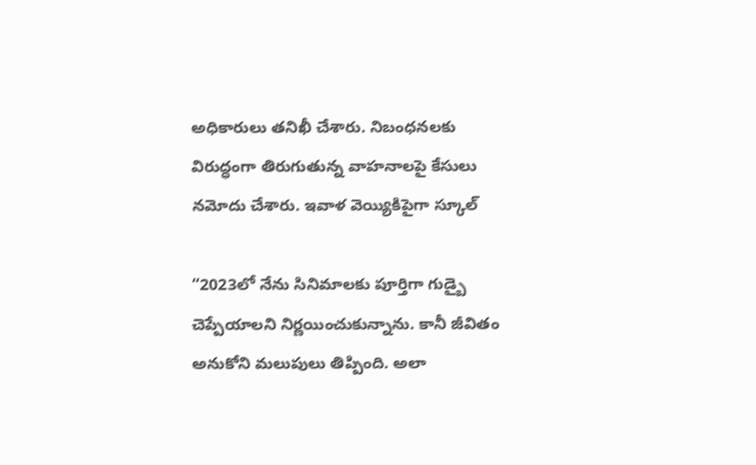అధికారులు తనిఖీ చేశారు. నిబంధనలకు విరుద్ధంగా తిరుగుతున్న వాహనాలపై కేసులు నమోదు చేశారు. ఇవాళ వెయ్యికిపైగా స్కూల్

“2023లో నేను సినిమాలకు పూర్తిగా గుడ్బై చెప్పేయాలని నిర్ణయించుకున్నాను. కానీ జీవితం అనుకోని మలుపులు తిప్పింది. అలా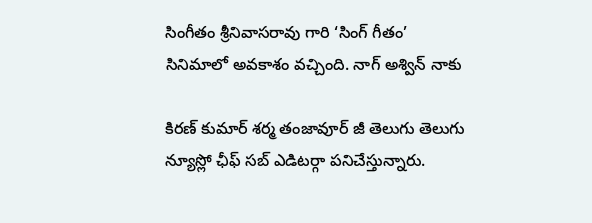సింగీతం శ్రీనివాసరావు గారి ‘సింగ్ గీతం’ సినిమాలో అవకాశం వచ్చింది. నాగ్ అశ్విన్ నాకు

కిరణ్ కుమార్ శర్మ తంజావూర్ జీ తెలుగు తెలుగు న్యూస్లో ఛీఫ్ సబ్ ఎడిటర్గా పనిచేస్తున్నారు.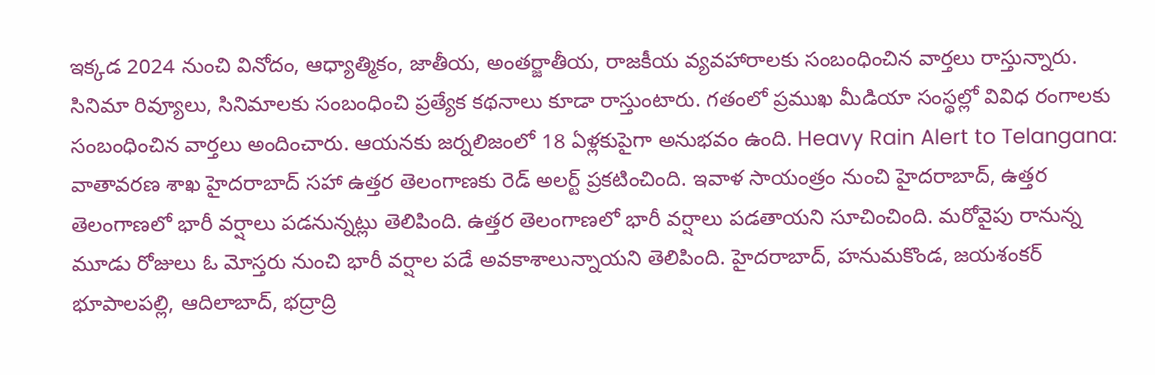ఇక్కడ 2024 నుంచి వినోదం, ఆధ్యాత్మికం, జాతీయ, అంతర్జాతీయ, రాజకీయ వ్యవహారాలకు సంబంధించిన వార్తలు రాస్తున్నారు. సినిమా రివ్యూలు, సినిమాలకు సంబంధించి ప్రత్యేక కథనాలు కూడా రాస్తుంటారు. గతంలో ప్రముఖ మీడియా సంస్థల్లో వివిధ రంగాలకు సంబంధించిన వార్తలు అందించారు. ఆయనకు జర్నలిజంలో 18 ఏళ్లకుపైగా అనుభవం ఉంది. Heavy Rain Alert to Telangana: వాతావరణ శాఖ హైదరాబాద్ సహా ఉత్తర తెలంగాణకు రెడ్ అలర్ట్ ప్రకటించింది. ఇవాళ సాయంత్రం నుంచి హైదరాబాద్, ఉత్తర తెలంగాణలో భారీ వర్షాలు పడనున్నట్లు తెలిపింది. ఉత్తర తెలంగాణలో భారీ వర్షాలు పడతాయని సూచించింది. మరోవైపు రానున్న మూడు రోజులు ఓ మోస్తరు నుంచి భారీ వర్షాల పడే అవకాశాలున్నాయని తెలిపింది. హైదరాబాద్, హనుమకొండ, జయశంకర్ భూపాలపల్లి, ఆదిలాబాద్, భద్రాద్రి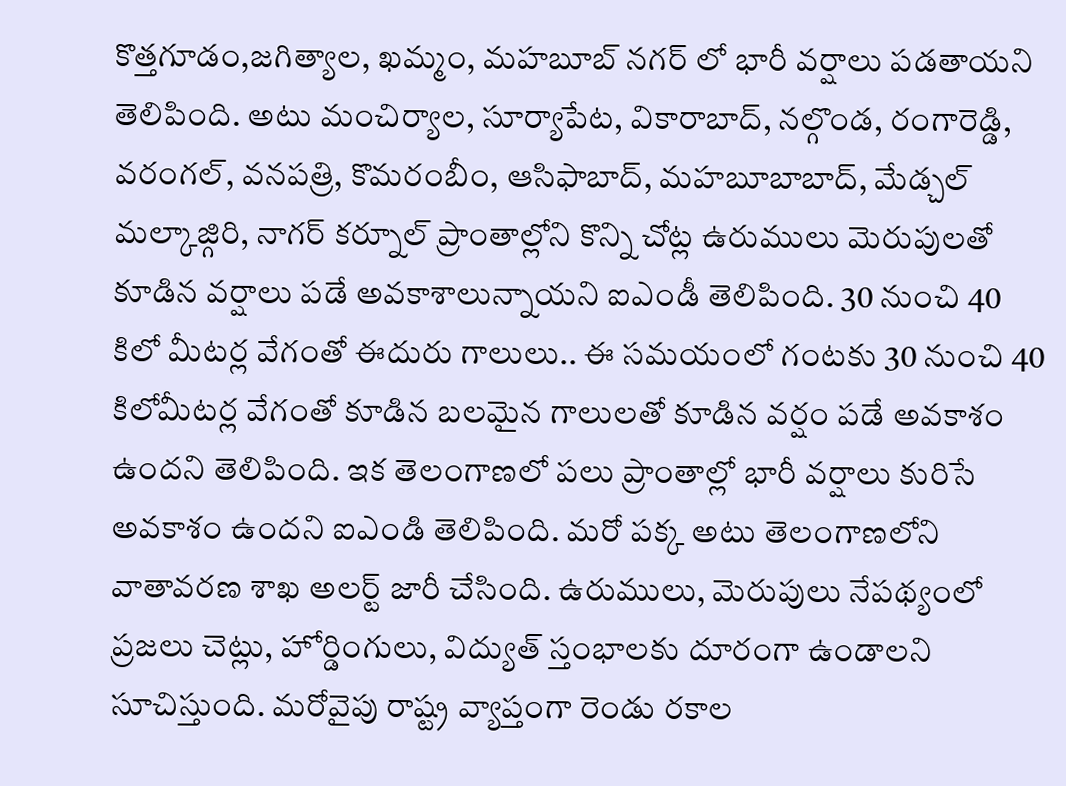కొత్తగూడం,జగిత్యాల, ఖమ్మం, మహబూబ్ నగర్ లో భారీ వర్షాలు పడతాయని తెలిపింది. అటు మంచిర్యాల, సూర్యాపేట, వికారాబాద్, నల్గొండ, రంగారెడ్డి, వరంగల్, వనపత్రి, కొమరంబీం, ఆసిఫాబాద్, మహబూబాబాద్, మేడ్చల్ మల్కాజ్గిరి, నాగర్ కర్నూల్ ప్రాంతాల్లోని కొన్ని చోట్ల ఉరుములు మెరుపులతో కూడిన వర్షాలు పడే అవకాశాలున్నాయని ఐఎండీ తెలిపింది. 30 నుంచి 40 కిలో మీటర్ల వేగంతో ఈదురు గాలులు.. ఈ సమయంలో గంటకు 30 నుంచి 40 కిలోమీటర్ల వేగంతో కూడిన బలమైన గాలులతో కూడిన వర్షం పడే అవకాశం ఉందని తెలిపింది. ఇక తెలంగాణలో పలు ప్రాంతాల్లో భారీ వర్షాలు కురిసే అవకాశం ఉందని ఐఎండి తెలిపింది. మరో పక్క అటు తెలంగాణలోని వాతావరణ శాఖ అలర్ట్ జారీ చేసింది. ఉరుములు, మెరుపులు నేపథ్యంలో ప్రజలు చెట్లు, హోర్డింగులు, విద్యుత్ స్తంభాలకు దూరంగా ఉండాలని సూచిస్తుంది. మరోవైపు రాష్ట్ర వ్యాప్తంగా రెండు రకాల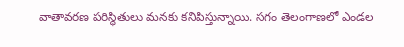వాతావరణ పరిస్థితులు మనకు కనిపిస్తున్నాయి. సగం తెలంగాణలో ఎండల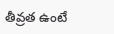తీవ్రత ఉంటే